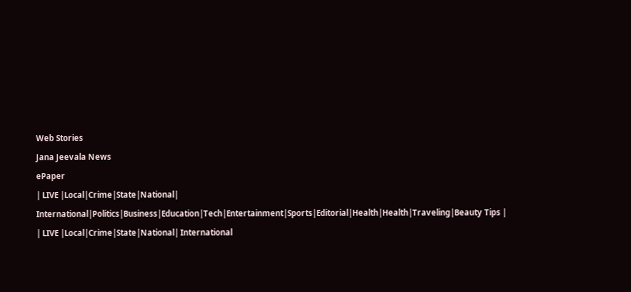Web Stories
Jana Jeevala News
ePaper
| LIVE |Local|Crime|State|National| International|Politics|Business|Education|Tech|Entertainment|Sports|Editorial|Health|Health|Traveling|Beauty Tips |
| LIVE |Local|Crime|State|National| International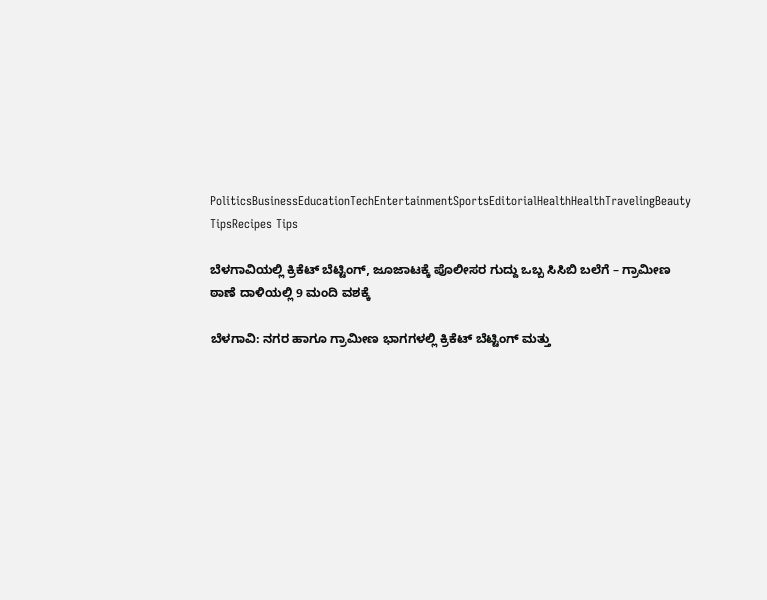PoliticsBusinessEducationTechEntertainmentSportsEditorialHealthHealthTravelingBeauty TipsRecipes Tips

ಬೆಳಗಾವಿಯಲ್ಲಿ ಕ್ರಿಕೆಟ್ ಬೆಟ್ಟಿಂಗ್, ಜೂಜಾಟಕ್ಕೆ ಪೊಲೀಸರ ಗುದ್ದು ಒಬ್ಬ ಸಿಸಿಬಿ ಬಲೆಗೆ – ಗ್ರಾಮೀಣ ಠಾಣೆ ದಾಳಿಯಲ್ಲಿ 9 ಮಂದಿ ವಶಕ್ಕೆ

ಬೆಳಗಾವಿ: ನಗರ ಹಾಗೂ ಗ್ರಾಮೀಣ ಭಾಗಗಳಲ್ಲಿ ಕ್ರಿಕೆಟ್ ಬೆಟ್ಟಿಂಗ್ ಮತ್ತು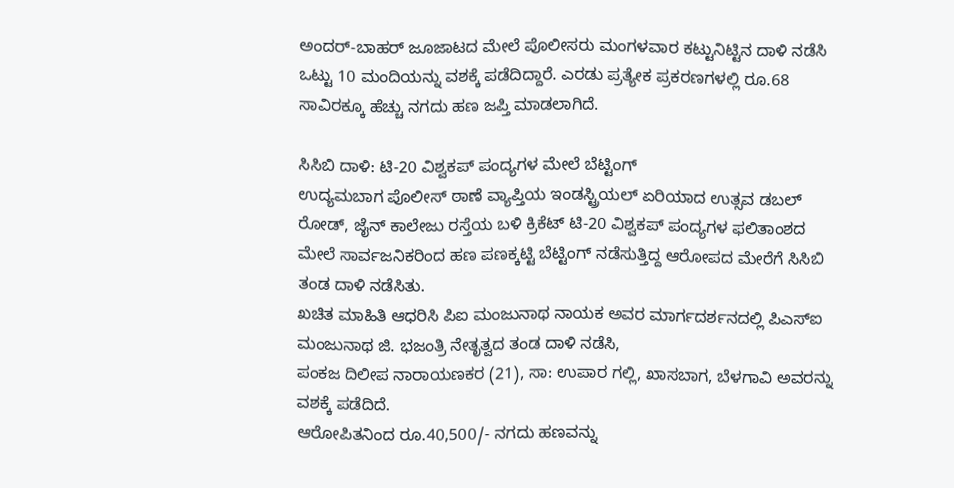ಅಂದರ್-ಬಾಹರ್ ಜೂಜಾಟದ ಮೇಲೆ ಪೊಲೀಸರು ಮಂಗಳವಾರ ಕಟ್ಟುನಿಟ್ಟಿನ ದಾಳಿ ನಡೆಸಿ ಒಟ್ಟು 10 ಮಂದಿಯನ್ನು ವಶಕ್ಕೆ ಪಡೆದಿದ್ದಾರೆ. ಎರಡು ಪ್ರತ್ಯೇಕ ಪ್ರಕರಣಗಳಲ್ಲಿ ರೂ.68 ಸಾವಿರಕ್ಕೂ ಹೆಚ್ಚು ನಗದು ಹಣ ಜಪ್ತಿ ಮಾಡಲಾಗಿದೆ.

ಸಿಸಿಬಿ ದಾಳಿ: ಟಿ-20 ವಿಶ್ವಕಪ್ ಪಂದ್ಯಗಳ ಮೇಲೆ ಬೆಟ್ಟಿಂಗ್
ಉದ್ಯಮಬಾಗ ಪೊಲೀಸ್ ಠಾಣೆ ವ್ಯಾಪ್ತಿಯ ಇಂಡಸ್ಟ್ರಿಯಲ್ ಏರಿಯಾದ ಉತ್ಸವ ಡಬಲ್ ರೋಡ್, ಜೈನ್ ಕಾಲೇಜು ರಸ್ತೆಯ ಬಳಿ ಕ್ರಿಕೆಟ್ ಟಿ-20 ವಿಶ್ವಕಪ್ ಪಂದ್ಯಗಳ ಫಲಿತಾಂಶದ ಮೇಲೆ ಸಾರ್ವಜನಿಕರಿಂದ ಹಣ ಪಣಕ್ಕಟ್ಟಿ ಬೆಟ್ಟಿಂಗ್ ನಡೆಸುತ್ತಿದ್ದ ಆರೋಪದ ಮೇರೆಗೆ ಸಿಸಿಬಿ ತಂಡ ದಾಳಿ ನಡೆಸಿತು.
ಖಚಿತ ಮಾಹಿತಿ ಆಧರಿಸಿ ಪಿಐ ಮಂಜುನಾಥ ನಾಯಕ ಅವರ ಮಾರ್ಗದರ್ಶನದಲ್ಲಿ ಪಿಎಸ್‌ಐ ಮಂಜುನಾಥ ಜಿ. ಭಜಂತ್ರಿ ನೇತೃತ್ವದ ತಂಡ ದಾಳಿ ನಡೆಸಿ,
ಪಂಕಜ ದಿಲೀಪ ನಾರಾಯಣಕರ (21), ಸಾ: ಉಪಾರ ಗಲ್ಲಿ, ಖಾಸಬಾಗ, ಬೆಳಗಾವಿ ಅವರನ್ನು ವಶಕ್ಕೆ ಪಡೆದಿದೆ.
ಆರೋಪಿತನಿಂದ ರೂ.40,500/- ನಗದು ಹಣವನ್ನು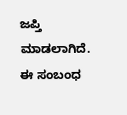ಜಪ್ತಿ ಮಾಡಲಾಗಿದೆ. ಈ ಸಂಬಂಧ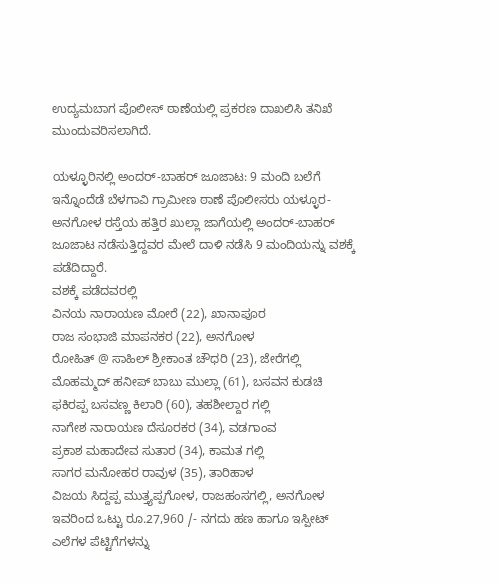ಉದ್ಯಮಬಾಗ ಪೊಲೀಸ್ ಠಾಣೆಯಲ್ಲಿ ಪ್ರಕರಣ ದಾಖಲಿಸಿ ತನಿಖೆ ಮುಂದುವರಿಸಲಾಗಿದೆ.

ಯಳ್ಳೂರಿನಲ್ಲಿ ಅಂದರ್-ಬಾಹರ್ ಜೂಜಾಟ: 9 ಮಂದಿ ಬಲೆಗೆ
ಇನ್ನೊಂದೆಡೆ ಬೆಳಗಾವಿ ಗ್ರಾಮೀಣ ಠಾಣೆ ಪೊಲೀಸರು ಯಳ್ಳೂರ-ಅನಗೋಳ ರಸ್ತೆಯ ಹತ್ತಿರ ಖುಲ್ಲಾ ಜಾಗೆಯಲ್ಲಿ ಅಂದರ್-ಬಾಹರ್ ಜೂಜಾಟ ನಡೆಸುತ್ತಿದ್ದವರ ಮೇಲೆ ದಾಳಿ ನಡೆಸಿ 9 ಮಂದಿಯನ್ನು ವಶಕ್ಕೆ ಪಡೆದಿದ್ದಾರೆ.
ವಶಕ್ಕೆ ಪಡೆದವರಲ್ಲಿ
ವಿನಯ ನಾರಾಯಣ ಮೋರೆ (22), ಖಾನಾಪೂರ
ರಾಜ ಸಂಭಾಜಿ ಮಾಪನಕರ (22), ಅನಗೋಳ
ರೋಹಿತ್ @ ಸಾಹಿಲ್ ಶ್ರೀಕಾಂತ ಚೌಧರಿ (23), ಜೇರೆಗಲ್ಲಿ
ಮೊಹಮ್ಮದ್ ಹನೀಪ್ ಬಾಬು ಮುಲ್ಲಾ (61), ಬಸವನ ಕುಡಚಿ
ಫಕಿರಪ್ಪ ಬಸವಣ್ಣ ಕಿಲಾರಿ (60), ತಹಶೀಲ್ದಾರ ಗಲ್ಲಿ
ನಾಗೇಶ ನಾರಾಯಣ ದೆಸೂರಕರ (34), ವಡಗಾಂವ
ಪ್ರಕಾಶ ಮಹಾದೇವ ಸುತಾರ (34), ಕಾಮತ ಗಲ್ಲಿ
ಸಾಗರ ಮನೋಹರ ರಾವುಳ (35), ತಾರಿಹಾಳ
ವಿಜಯ ಸಿದ್ದಪ್ಪ ಮುತ್ತ್ಯಪ್ಪಗೋಳ, ರಾಜಹಂಸಗಲ್ಲಿ, ಅನಗೋಳ
ಇವರಿಂದ ಒಟ್ಟು ರೂ.27,960 /- ನಗದು ಹಣ ಹಾಗೂ ಇಸ್ಪೀಟ್ ಎಲೆಗಳ ಪೆಟ್ಟಿಗೆಗಳನ್ನು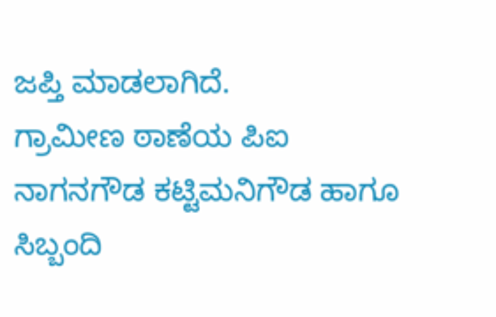ಜಪ್ತಿ ಮಾಡಲಾಗಿದೆ.
ಗ್ರಾಮೀಣ ಠಾಣೆಯ ಪಿಐ ನಾಗನಗೌಡ ಕಟ್ಟಿಮನಿಗೌಡ ಹಾಗೂ ಸಿಬ್ಬಂದಿ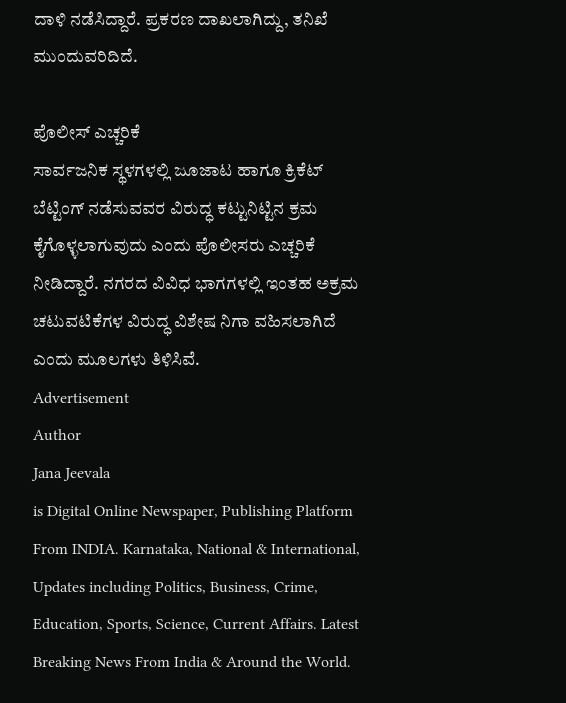ದಾಳಿ ನಡೆಸಿದ್ದಾರೆ. ಪ್ರಕರಣ ದಾಖಲಾಗಿದ್ದು, ತನಿಖೆ ಮುಂದುವರಿದಿದೆ.

ಪೊಲೀಸ್ ಎಚ್ಚರಿಕೆ
ಸಾರ್ವಜನಿಕ ಸ್ಥಳಗಳಲ್ಲಿ ಜೂಜಾಟ ಹಾಗೂ ಕ್ರಿಕೆಟ್ ಬೆಟ್ಟಿಂಗ್ ನಡೆಸುವವರ ವಿರುದ್ಧ ಕಟ್ಟುನಿಟ್ಟಿನ ಕ್ರಮ ಕೈಗೊಳ್ಳಲಾಗುವುದು ಎಂದು ಪೊಲೀಸರು ಎಚ್ಚರಿಕೆ ನೀಡಿದ್ದಾರೆ. ನಗರದ ವಿವಿಧ ಭಾಗಗಳಲ್ಲಿ ಇಂತಹ ಅಕ್ರಮ ಚಟುವಟಿಕೆಗಳ ವಿರುದ್ಧ ವಿಶೇಷ ನಿಗಾ ವಹಿಸಲಾಗಿದೆ ಎಂದು ಮೂಲಗಳು ತಿಳಿಸಿವೆ.
Advertisement
Author
Jana Jeevala
is Digital Online Newspaper, Publishing Platform From INDIA. Karnataka, National & International, Updates including Politics, Business, Crime, Education, Sports, Science, Current Affairs. Latest Breaking News From India & Around the World.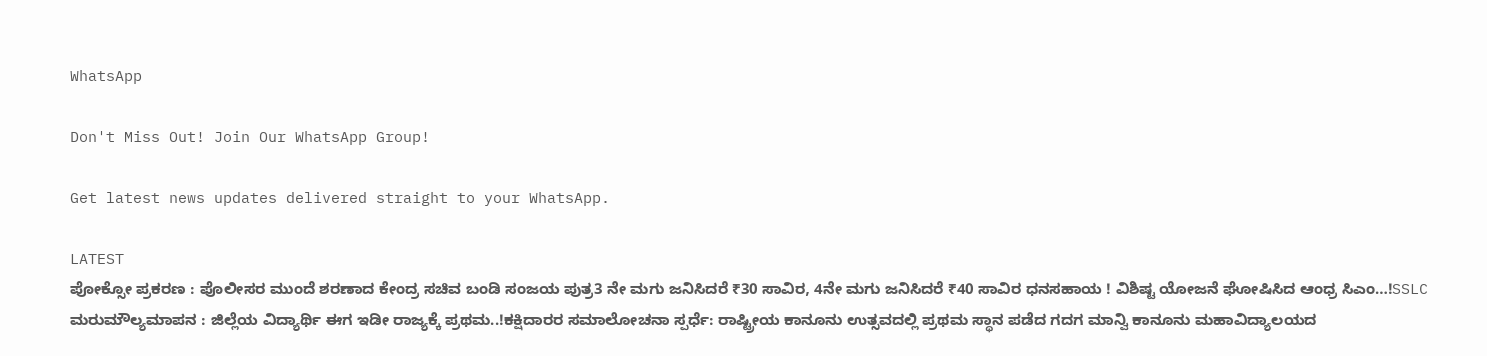WhatsApp

Don't Miss Out! Join Our WhatsApp Group!

Get latest news updates delivered straight to your WhatsApp.

LATEST
ಪೋಕ್ಸೋ ಪ್ರಕರಣ : ಪೊಲೀಸರ ಮುಂದೆ ಶರಣಾದ ಕೇಂದ್ರ ಸಚಿವ ಬಂಡಿ ಸಂಜಯ ಪುತ್ರ3 ನೇ ಮಗು ಜನಿಸಿದರೆ ₹30 ಸಾವಿರ, 4ನೇ ಮಗು ಜನಿಸಿದರೆ ₹40 ಸಾವಿರ ಧನಸಹಾಯ ! ವಿಶಿಷ್ಟ ಯೋಜನೆ ಘೋಷಿಸಿದ ಆಂಧ್ರ ಸಿಎಂ…!SSLC ಮರುಮೌಲ್ಯಮಾಪನ : ಜಿಲ್ಲೆಯ ವಿದ್ಯಾರ್ಥಿ ಈಗ ಇಡೀ ರಾಜ್ಯಕ್ಕೆ ಪ್ರಥಮ..!ಕಕ್ಷಿದಾರರ ಸಮಾಲೋಚನಾ ಸ್ಪರ್ಧೆ: ರಾಷ್ಟ್ರೀಯ ಕಾನೂನು ಉತ್ಸವದಲ್ಲಿ ಪ್ರಥಮ ಸ್ಥಾನ ಪಡೆದ ಗದಗ ಮಾನ್ವಿ ಕಾನೂನು ಮಹಾವಿದ್ಯಾಲಯದ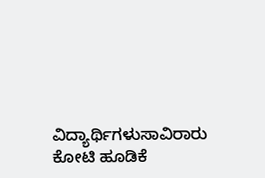ವಿದ್ಯಾರ್ಥಿಗಳುಸಾವಿರಾರು ಕೋಟಿ ಹೂಡಿಕೆ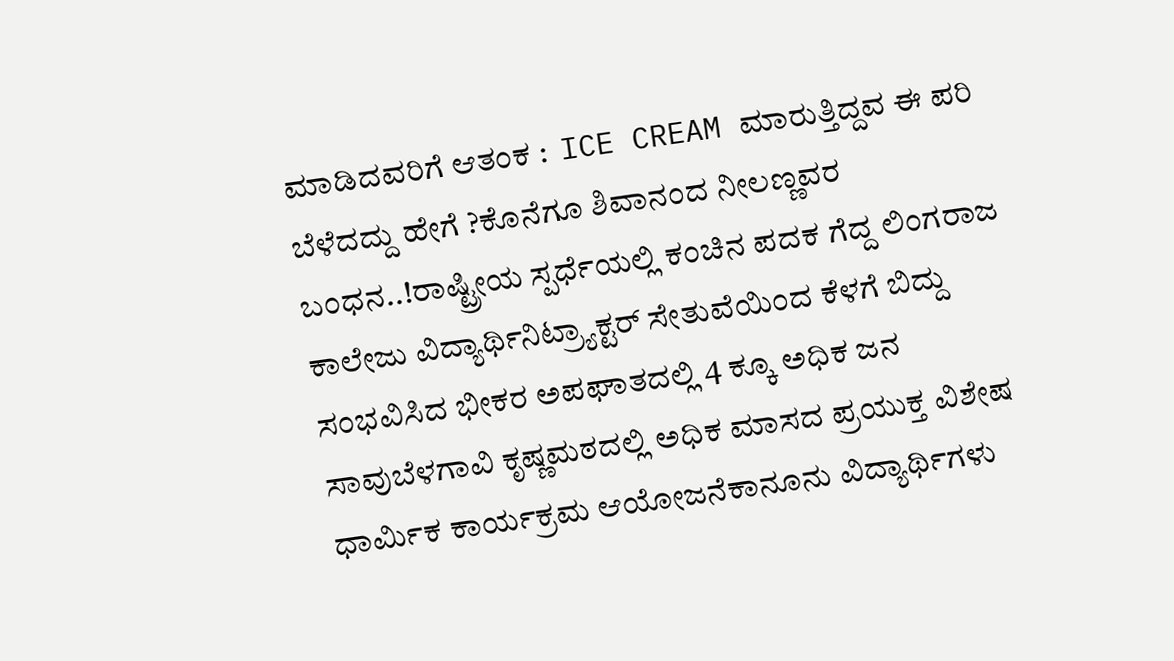ಮಾಡಿದವರಿಗೆ ಆತಂಕ :  ICE CREAM ಮಾರುತ್ತಿದ್ದವ ಈ ಪರಿ ಬೆಳೆದದ್ದು ಹೇಗೆ ?ಕೊನೆಗೂ ಶಿವಾನಂದ ನೀಲಣ್ಣವರ ಬಂಧನ..!ರಾಷ್ಟ್ರೀಯ ಸ್ಪರ್ಧೆಯಲ್ಲಿ ಕಂಚಿನ ಪದಕ ಗೆದ್ದ ಲಿಂಗರಾಜ ಕಾಲೇಜು ವಿದ್ಯಾರ್ಥಿನಿಟ್ರ್ಯಾಕ್ಟರ್ ಸೇತುವೆಯಿಂದ ಕೆಳಗೆ ಬಿದ್ದು ಸಂಭವಿಸಿದ ಭೀಕರ ಅಪಘಾತದಲ್ಲಿ 4 ಕ್ಕೂ ಅಧಿಕ ಜನ ಸಾವುಬೆಳಗಾವಿ ಕೃಷ್ಣಮಠದಲ್ಲಿ ಅಧಿಕ ಮಾಸದ ಪ್ರಯುಕ್ತ ವಿಶೇಷ ಧಾರ್ಮಿಕ ಕಾರ್ಯಕ್ರಮ ಆಯೋಜನೆಕಾನೂನು ವಿದ್ಯಾರ್ಥಿಗಳು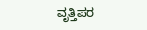ವೃತ್ತಿಪರ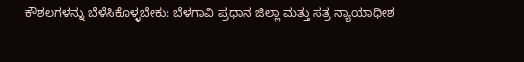ಕೌಶಲಗಳನ್ನು ಬೆಳೆಸಿಕೊಳ್ಳಬೇಕು: ಬೆಳಗಾವಿ ಪ್ರಧಾನ ಜಿಲ್ಲಾ ಮತ್ತು ಸತ್ರ ನ್ಯಾಯಾಧೀಶ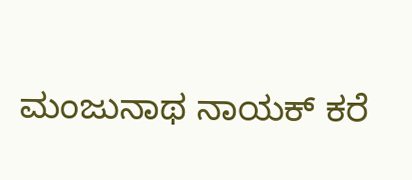ಮಂಜುನಾಥ ನಾಯಕ್ ಕರೆ